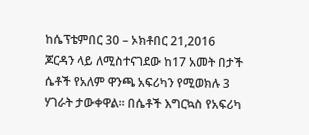ከሴፕቴምበር 30 – ኦክቶበር 21,2016 ጆርዳን ላይ ለሚስተናገደው ከ17 አመት በታች ሴቶች የአለም ዋንጫ አፍሪካን የሚወክሉ 3 ሃገራት ታውቀዋል፡፡ በሴቶች እግርኳስ የአፍሪካ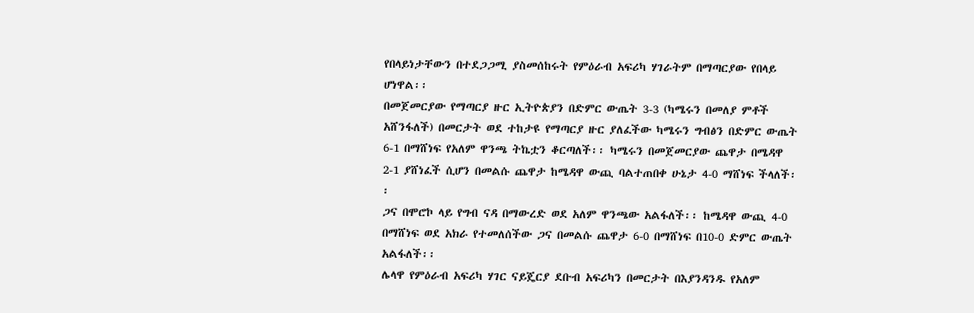የበላይነታቸውን በተደጋጋሚ ያስመሰከሩት የምዕራብ አፍሪካ ሃገራትም በማጣርያው የበላይ ሆነዋል፡፡
በመጀመርያው የማጣርያ ዙር ኢትዮጵያን በድምር ውጤት 3-3 (ካሜሩን በመለያ ምቶች አሸንፋለች) በመርታት ወደ ተከታዩ የማጣርያ ዙር ያለፈችው ካሜሩን ግብፅን በድምር ውጤት 6-1 በማሸነፍ የአለም ዋንጫ ትኬቷን ቆርጣለች፡፡ ካሜሩን በመጀመርያው ጨዋታ በሜዳዋ 2-1 ያሸነፈች ሲሆን በመልሱ ጨዋታ ከሜዳዋ ውጪ ባልተጠበቀ ሁኔታ 4-0 ማሸነፍ ችላለች፡፡
ጋና በሞሮኮ ላይ የግብ ናዳ በማውረድ ወደ አለም ዋንጫው አልፋለች፡፡ ከሜዳዋ ውጪ 4-0 በማሸነፍ ወደ አክራ የተመለሰችው ጋና በመልሱ ጨዋታ 6-0 በማሸነፍ በ10-0 ድምር ውጤት አልፋለች፡፡
ሌላዋ የምዕራብ አፍሪካ ሃገር ናይጄርያ ደቡብ አፍሪካን በመርታት በእያንዳንዱ የአለም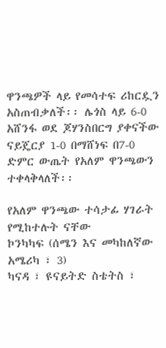ዋንጫዎች ላይ የመሳተፍ ሪከርዷን አስጠብቃለች፡፡ ሌጎስ ላይ 6-0 አሸንፋ ወደ ጆሃንስበርግ ያቀናችው ናይጄርያ 1-0 በማሸነፍ በ7-0 ድምር ውጤት የአለም ዋንጫውን ተቀላቅላለች፡፡

የአለም ዋንጫው ተሳታፊ ሃገራት የሚከተሉት ናቸው
ኮንካካፍ (ሰሜን እና መካከለኛው አሜሪካ ፣ 3)
ካናዳ ፣ ዩናይትድ ስቴትስ ፣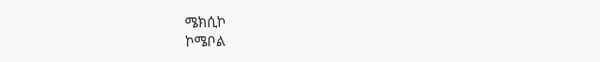ሜክሲኮ
ኮሜቦል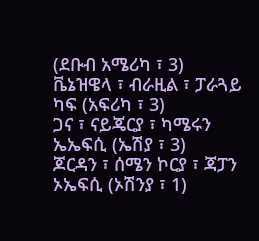(ደቡብ አሜሪካ ፣ 3)
ቬኔዝዌላ ፣ ብራዚል ፣ ፓራጓይ
ካፍ (አፍሪካ ፣ 3)
ጋና ፣ ናይጄርያ ፣ ካሜሩን
ኤኤፍሲ (ኤሽያ ፣ 3)
ጆርዳን ፣ ሰሜን ኮርያ ፣ ጃፓን
ኦኤፍሲ (ኦሽንያ ፣ 1)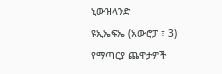ኒውዝላንድ
ዩኢኤፍኤ (አውሮፓ ፣ 3)
የማጣርያ ጨዋታዎች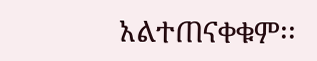አልተጠናቀቁም፡፡